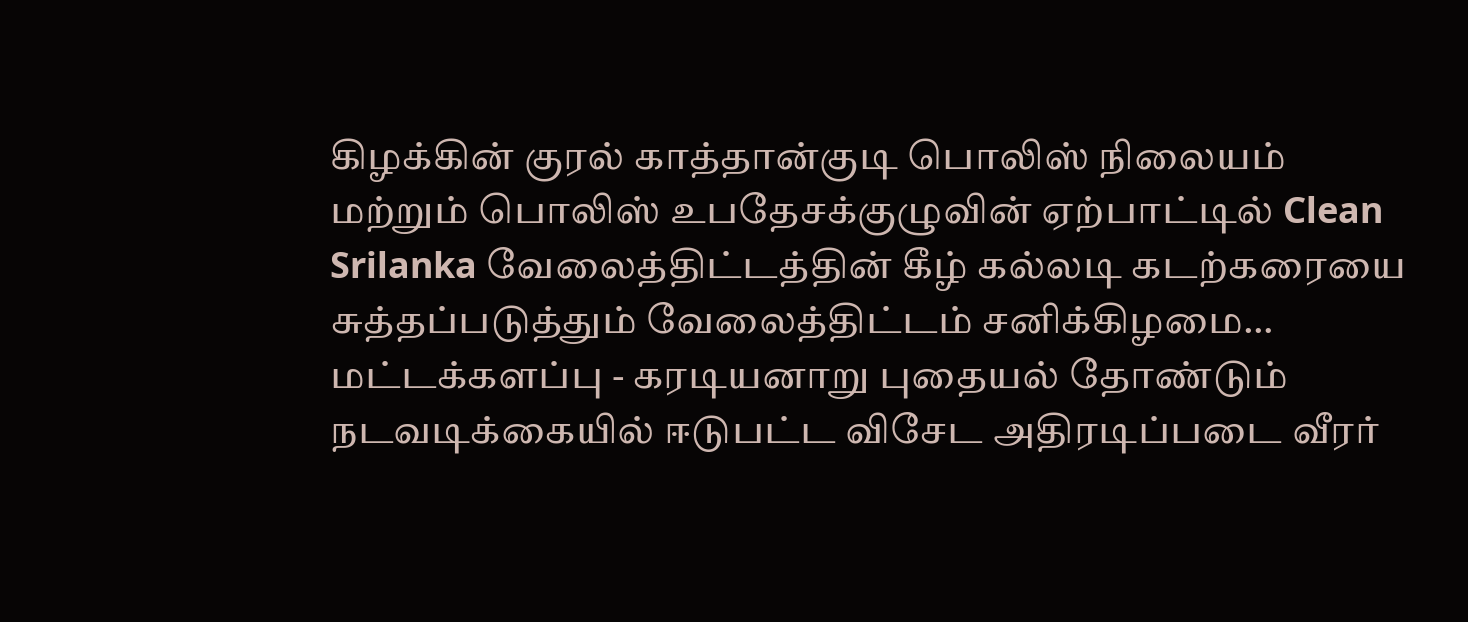கிழக்கின் குரல் காத்தான்குடி பொலிஸ் நிலையம் மற்றும் பொலிஸ் உபதேசக்குழுவின் ஏற்பாட்டில் Clean Srilanka வேலைத்திட்டத்தின் கீழ் கல்லடி கடற்கரையை சுத்தப்படுத்தும் வேலைத்திட்டம் சனிக்கிழமை…
மட்டக்களப்பு - கரடியனாறு புதையல் தோண்டும் நடவடிக்கையில் ஈடுபட்ட விசேட அதிரடிப்படை வீரர்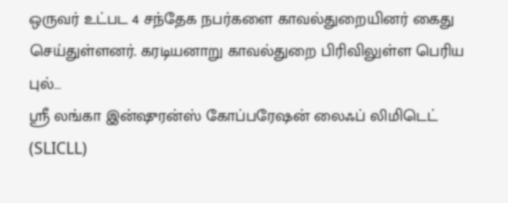ஒருவர் உட்பட 4 சந்தேக நபர்களை காவல்துறையினர் கைது செய்துள்ளனர். கரடியனாறு காவல்துறை பிரிவிலுள்ள பெரிய புல்…
ஸ்ரீ லங்கா இன்ஷுரன்ஸ் கோப்பரேஷன் லைஃப் லிமிடெட் (SLICLL)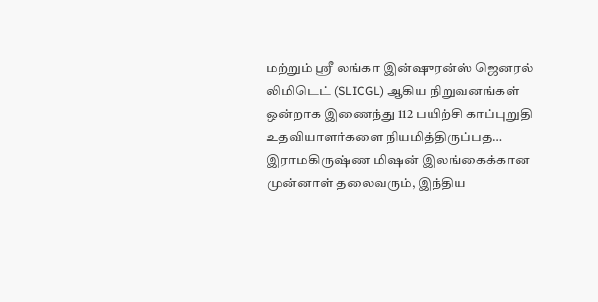மற்றும் ஸ்ரீ லங்கா இன்ஷுரன்ஸ் ஜெனரல் லிமிடெட் (SLICGL) ஆகிய நிறுவனங்கள் ஒன்றாக இணைந்து 112 பயிற்சி காப்புறுதி உதவியாளர்களை நியமித்திருப்பத…
இராமகிருஷ்ண மிஷன் இலங்கைக்கான முன்னாள் தலைவரும், இந்திய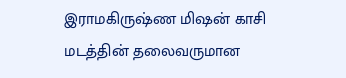இராமகிருஷ்ண மிஷன் காசி மடத்தின் தலைவருமான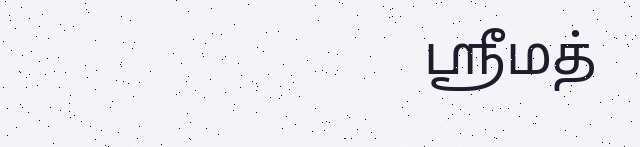ஸ்ரீமத்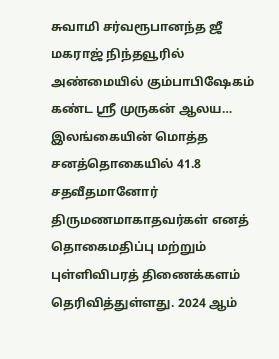சுவாமி சர்வரூபானந்த ஜீ மகராஜ் நிந்தவூரில் அண்மையில் கும்பாபிஷேகம் கண்ட ஸ்ரீ முருகன் ஆலய…
இலங்கையின் மொத்த சனத்தொகையில் 41.8 சதவீதமானோர் திருமணமாகாதவர்கள் எனத் தொகைமதிப்பு மற்றும் புள்ளிவிபரத் திணைக்களம் தெரிவித்துள்ளது. 2024 ஆம்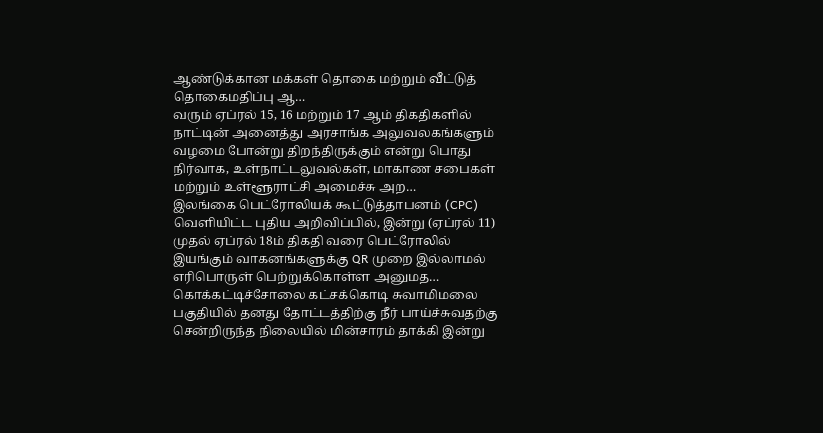ஆண்டுக்கான மக்கள் தொகை மற்றும் வீட்டுத் தொகைமதிப்பு ஆ…
வரும் ஏப்ரல் 15, 16 மற்றும் 17 ஆம் திகதிகளில் நாட்டின் அனைத்து அரசாங்க அலுவலகங்களும் வழமை போன்று திறந்திருக்கும் என்று பொது நிர்வாக, உள்நாட்டலுவல்கள், மாகாண சபைகள் மற்றும் உள்ளூராட்சி அமைச்சு அற…
இலங்கை பெட்ரோலியக் கூட்டுத்தாபனம் (CPC) வெளியிட்ட புதிய அறிவிப்பில், இன்று (ஏப்ரல் 11) முதல் ஏப்ரல் 18ம் திகதி வரை பெட்ரோலில் இயங்கும் வாகனங்களுக்கு QR முறை இல்லாமல் எரிபொருள் பெற்றுக்கொள்ள அனுமத…
கொக்கட்டிச்சோலை கட்சக்கொடி சுவாமிமலை பகுதியில் தனது தோட்டத்திற்கு நீர் பாய்ச்சுவதற்கு சென்றிருந்த நிலையில் மின்சாரம் தாக்கி இன்று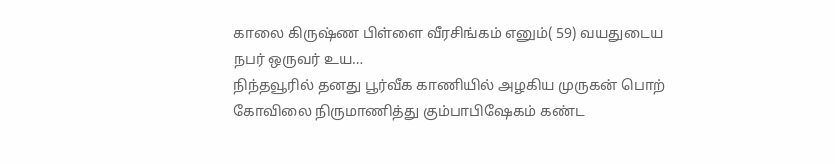காலை கிருஷ்ண பிள்ளை வீரசிங்கம் எனும்( 59) வயதுடைய நபர் ஒருவர் உய…
நிந்தவூரில் தனது பூர்வீக காணியில் அழகிய முருகன் பொற் கோவிலை நிருமாணித்து கும்பாபிஷேகம் கண்ட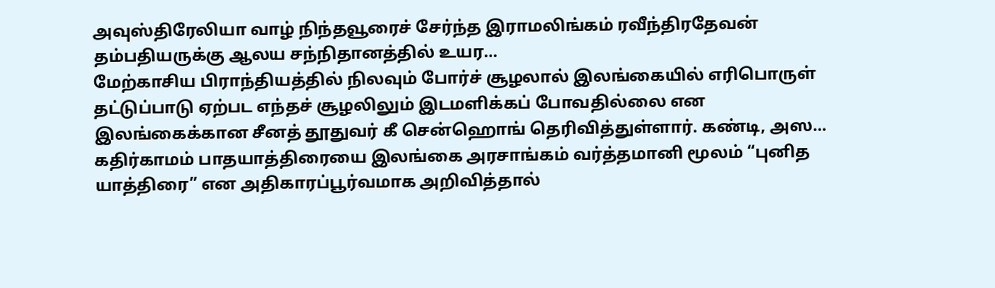அவுஸ்திரேலியா வாழ் நிந்தவூரைச் சேர்ந்த இராமலிங்கம் ரவீந்திரதேவன் தம்பதியருக்கு ஆலய சந்நிதானத்தில் உயர…
மேற்காசிய பிராந்தியத்தில் நிலவும் போர்ச் சூழலால் இலங்கையில் எரிபொருள் தட்டுப்பாடு ஏற்பட எந்தச் சூழலிலும் இடமளிக்கப் போவதில்லை என இலங்கைக்கான சீனத் தூதுவர் கீ சென்ஹொங் தெரிவித்துள்ளார். கண்டி, அஸ…
கதிர்காமம் பாதயாத்திரையை இலங்கை அரசாங்கம் வர்த்தமானி மூலம் “புனித யாத்திரை” என அதிகாரப்பூர்வமாக அறிவித்தால்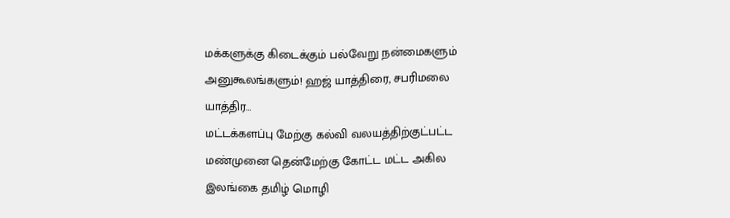மக்களுக்கு கிடைக்கும் பல்வேறு நன்மைகளும் அனுகூலங்களும்! ஹஜ் யாத்திரை, சபரிமலை யாத்திர…
மட்டக்களப்பு மேற்கு கல்வி வலயத்திற்குட்பட்ட மண்முனை தென்மேற்கு கோட்ட மட்ட அகில இலங்கை தமிழ் மொழி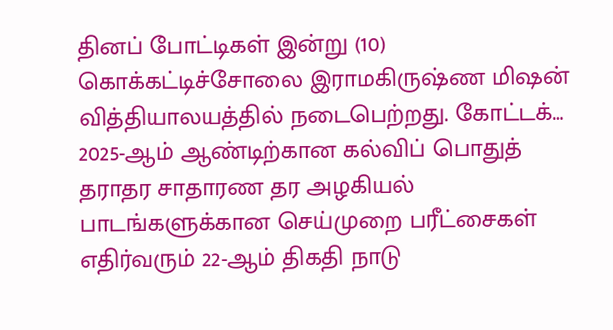தினப் போட்டிகள் இன்று (10) கொக்கட்டிச்சோலை இராமகிருஷ்ண மிஷன் வித்தியாலயத்தில் நடைபெற்றது. கோட்டக்…
2025-ஆம் ஆண்டிற்கான கல்விப் பொதுத் தராதர சாதாரண தர அழகியல் பாடங்களுக்கான செய்முறை பரீட்சைகள் எதிர்வரும் 22-ஆம் திகதி நாடு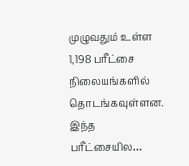முழுவதும் உள்ள 1,198 பரீட்சை நிலையங்களில் தொடங்கவுள்ளன. இந்த பரீட்சையில…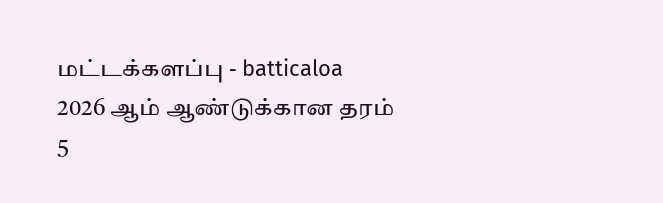மட்டக்களப்பு - batticaloa
2026 ஆம் ஆண்டுக்கான தரம் 5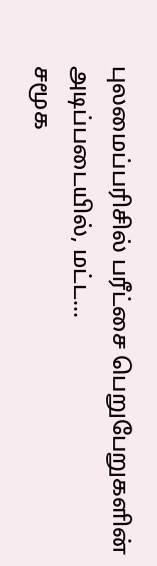புலமைப்பரிசில் பரீட்சை பெறுபேறுகளின் அடிப்படையில், மட்ட…
சமூக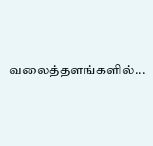வலைத்தளங்களில்...